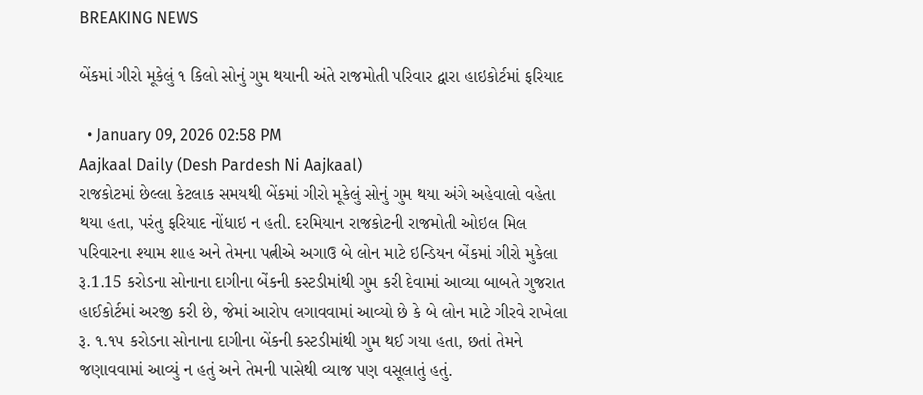BREAKING NEWS

બેંકમાં ગીરો મૂકેલું ૧ કિલો સોનું ગુમ થયાની અંતે રાજમોતી પરિવાર દ્વારા હાઇકોર્ટમાં ફરિયાદ

  • January 09, 2026 02:58 PM
Aajkaal Daily (Desh Pardesh Ni Aajkaal)
રાજકોટમાં છેલ્લા કેટલાક સમયથી બેંકમાં ગીરો મૂકેલું સોનું ગુમ થયા અંગે અહેવાલો વહેતા થયા હતા, પરંતુ ફરિયાદ નોંધાઇ ન હતી. દરમિયાન રાજકોટની રાજમોતી ઓઇલ મિલ પરિવારના શ્યામ શાહ અને તેમના પત્નીએ અગાઉ બે લોન માટે ઇન્ડિયન બેંકમાં ગીરો મુકેલા રૂ.1.15 કરોડના સોનાના દાગીના બેંકની કસ્ટડીમાંથી ગુમ કરી દેવામાં આવ્યા બાબતે ગુજરાત હાઈકોર્ટમાં અરજી કરી છે, જેમાં આરોપ લગાવવામાં આવ્યો છે કે બે લોન માટે ગીરવે રાખેલા રૂ. ૧.૧૫ કરોડના સોનાના દાગીના બેંકની કસ્ટડીમાંથી ગુમ થઈ ગયા હતા, છતાં તેમને જણાવવામાં આવ્યું ન હતું અને તેમની પાસેથી વ્યાજ પણ વસૂલાતું હતું.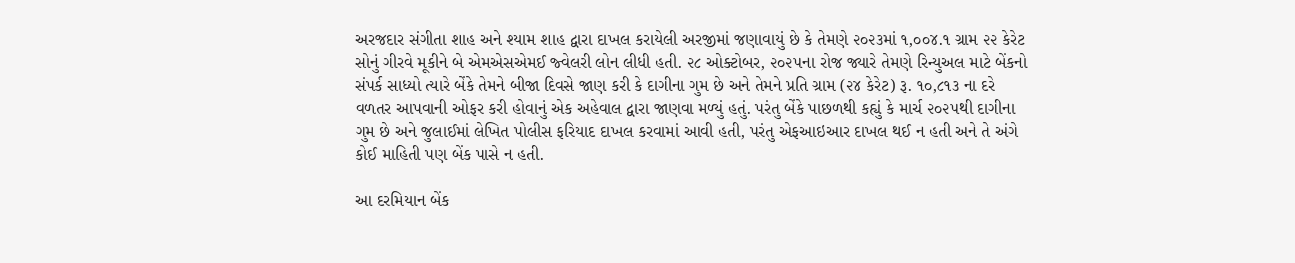અરજદાર સંગીતા શાહ અને શ્યામ શાહ દ્વારા દાખલ કરાયેલી અરજીમાં જણાવાયું છે કે તેમણે ૨૦૨૩માં ૧,૦૦૪.૧ ગ્રામ ૨૨ કેરેટ સોનું ગીરવે મૂકીને બે એમએસએમઈ જ્વેલરી લોન લીધી હતી. ૨૮ ઓક્ટોબર, ૨૦૨૫ના રોજ જ્યારે તેમણે રિન્યુઅલ માટે બેંકનો સંપર્ક સાધ્યો ત્યારે બેંકે તેમને બીજા દિવસે જાણ કરી કે દાગીના ગુમ છે અને તેમને પ્રતિ ગ્રામ (૨૪ કેરેટ) રૂ. ૧૦,૮૧૩ ના દરે વળતર આપવાની ઓફર કરી હોવાનું એક અહેવાલ દ્વારા જાણવા મળ્યું હતું. પરંતુ બેંકે પાછળથી કહ્યું કે માર્ચ ૨૦૨૫થી દાગીના ગુમ છે અને જુલાઈમાં લેખિત પોલીસ ફરિયાદ દાખલ કરવામાં આવી હતી, પરંતુ એફઆઇઆર દાખલ થઈ ન હતી અને તે અંગે કોઈ માહિતી પણ બેંક પાસે ન હતી.

આ દરમિયાન બેંક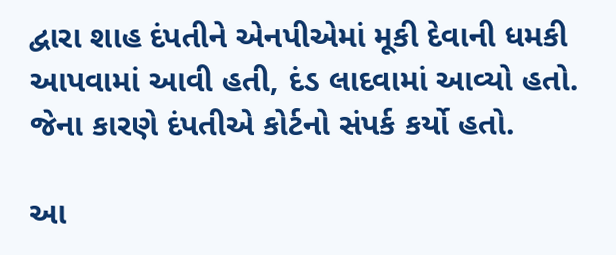દ્વારા શાહ દંપતીને એનપીએમાં મૂકી દેવાની ધમકી આપવામાં આવી હતી, દંડ લાદવામાં આવ્યો હતો. જેના કારણે દંપતીએ કોર્ટનો સંપર્ક કર્યો હતો.

આ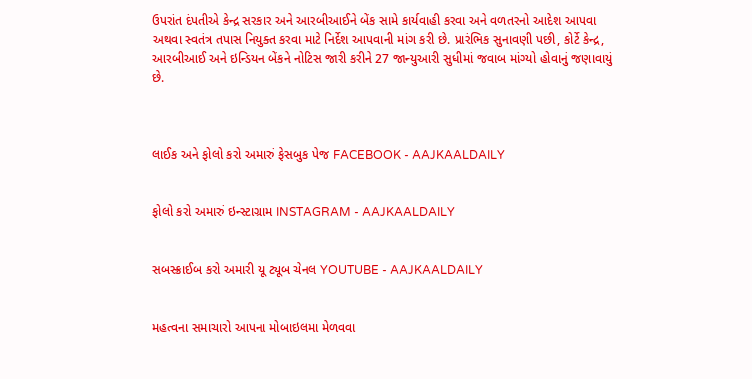ઉપરાંત દંપતીએ કેન્દ્ર સરકાર અને આરબીઆઈને બેંક સામે કાર્યવાહી કરવા અને વળતરનો આદેશ આપવા અથવા સ્વતંત્ર તપાસ નિયુક્ત કરવા માટે નિર્દેશ આપવાની માંગ કરી છે. પ્રારંભિક સુનાવણી પછી, કોર્ટે કેન્દ્ર, આરબીઆઈ અને ઇન્ડિયન બેંકને નોટિસ જારી કરીને 27 જાન્યુઆરી સુધીમાં જવાબ માંગ્યો હોવાનું જણાવાયું છે.



લાઈક અને ફોલો કરો અમારું ફેસબુક પેજ FACEBOOK - AAJKAALDAILY


ફોલો કરો અમારું ઇન્સ્ટાગ્રામ INSTAGRAM - AAJKAALDAILY


સબસ્ક્રાઈબ કરો અમારી યૂ ટ્યૂબ ચેનલ YOUTUBE - AAJKAALDAILY


મહત્વના સમાચારો આપના મોબાઇલમા મેળવવા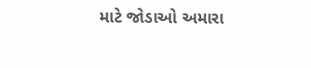માટે જોડાઓ અમારા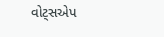વોટ્સએપ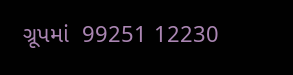ગ્રૂપમાં  99251 12230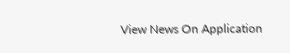View News On Application